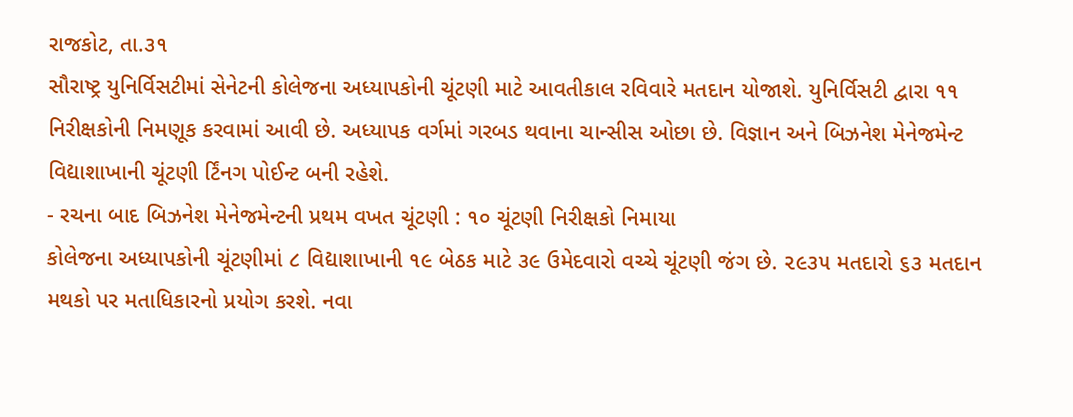રાજકોટ, તા.૩૧
સૌરાષ્ટ્ર યુનિર્વિસટીમાં સેનેટની કોલેજના અધ્યાપકોની ચૂંટણી માટે આવતીકાલ રવિવારે મતદાન યોજાશે. યુનિર્વિસટી દ્વારા ૧૧ નિરીક્ષકોની નિમણૂક કરવામાં આવી છે. અધ્યાપક વર્ગમાં ગરબડ થવાના ચાન્સીસ ઓછા છે. વિજ્ઞાન અને બિઝનેશ મેનેજમેન્ટ વિદ્યાશાખાની ચૂંટણી ર્ટિંનગ પોઈન્ટ બની રહેશે.
- રચના બાદ બિઝનેશ મેનેજમેન્ટની પ્રથમ વખત ચૂંટણી : ૧૦ ચૂંટણી નિરીક્ષકો નિમાયા
કોલેજના અધ્યાપકોની ચૂંટણીમાં ૮ વિદ્યાશાખાની ૧૯ બેઠક માટે ૩૯ ઉમેદવારો વચ્ચે ચૂંટણી જંગ છે. ૨૯૩૫ મતદારો ૬૩ મતદાન મથકો પર મતાધિકારનો પ્રયોગ કરશે. નવા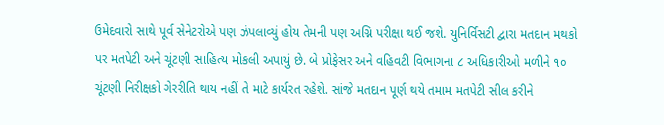ઉમેદવારો સાથે પૂર્વ સેનેટરોએ પણ ઝંપલાવ્યું હોય તેમની પણ અગ્નિ પરીક્ષા થઈ જશે. યુનિર્વિસટી દ્વારા મતદાન મથકો પર મતપેટી અને ચૂંટણી સાહિત્ય મોકલી અપાયું છે. બે પ્રોફેસર અને વહિવટી વિભાગના ૮ અધિકારીઓ મળીને ૧૦ ચૂંટણી નિરીક્ષકો ગેરરીતિ થાય નહીં તે માટે કાર્યરત રહેશે. સાંજે મતદાન પૂર્ણ થયે તમામ મતપેટી સીલ કરીને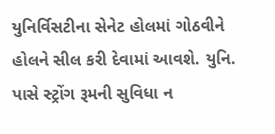યુનિર્વિસટીના સેનેટ હોલમાં ગોઠવીને હોલને સીલ કરી દેવામાં આવશે. યુનિ. પાસે સ્ટ્રોંગ રૂમની સુવિધા ન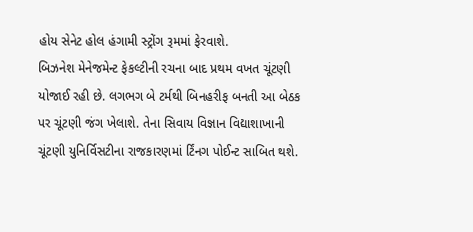હોય સેનેટ હોલ હંગામી સ્ટ્રોંગ રૂમમાં ફેરવાશે.
બિઝનેશ મેનેજમેન્ટ ફેકલ્ટીની રચના બાદ પ્રથમ વખત ચૂંટણી યોજાઈ રહી છે. લગભગ બે ટર્મથી બિનહરીફ બનતી આ બેઠક પર ચૂંટણી જંગ ખેલાશે. તેના સિવાય વિજ્ઞાન વિદ્યાશાખાની ચૂંટણી યુનિર્વિસટીના રાજકારણમાં ર્ટિંનગ પોઈન્ટ સાબિત થશે.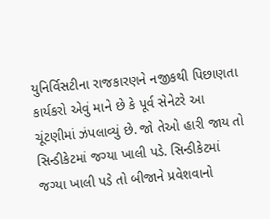યુનિર્વિસટીના રાજકારણને નજીકથી પિછાણતા કાર્યકરો એવું માને છે કે પૂર્વ સેનેટરે આ ચૂંટણીમાં ઝંપલાવ્યું છે. જો તેઓ હારી જાય તો સિન્ડીકેટમાં જગ્યા ખાલી પડે. સિન્ડીકેટમાં જગ્યા ખાલી પડે તો બીજાને પ્રવેશવાનો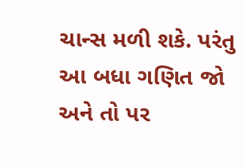ચાન્સ મળી શકે. પરંતુ આ બધા ગણિત જો અને તો પર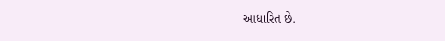આધારિત છે.